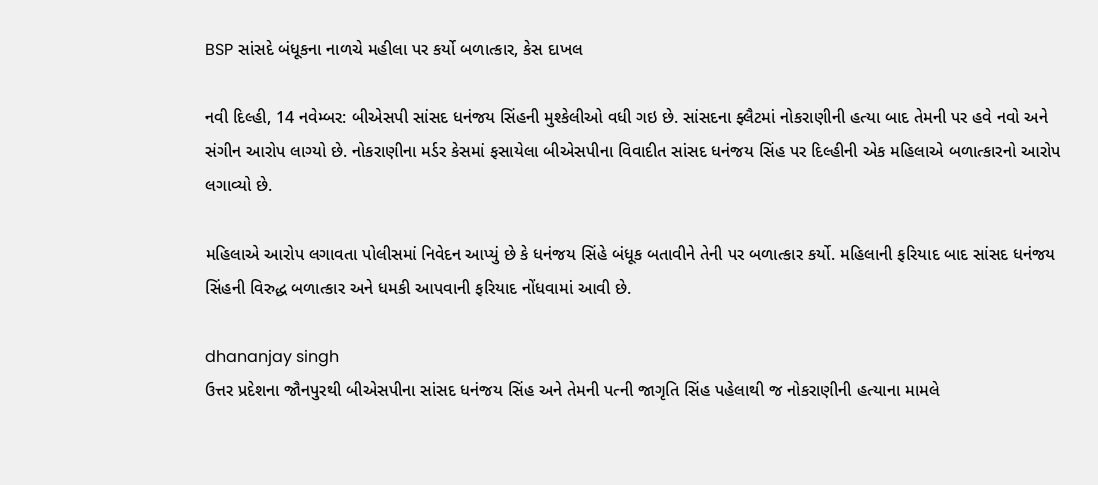BSP સાંસદે બંધૂકના નાળચે મહીલા પર કર્યો બળાત્કાર, કેસ દાખલ

નવી દિલ્હી, 14 નવેમ્બર: બીએસપી સાંસદ ધનંજય સિંહની મુશ્કેલીઓ વધી ગઇ છે. સાંસદના ફ્લૈટમાં નોકરાણીની હત્યા બાદ તેમની પર હવે નવો અને સંગીન આરોપ લાગ્યો છે. નોકરાણીના મર્ડર કેસમાં ફસાયેલા બીએસપીના વિવાદીત સાંસદ ધનંજય સિંહ પર દિલ્હીની એક મહિલાએ બળાત્કારનો આરોપ લગાવ્યો છે.

મહિલાએ આરોપ લગાવતા પોલીસમાં નિવેદન આપ્યું છે કે ધનંજય સિંહે બંધૂક બતાવીને તેની પર બળાત્કાર કર્યો. મહિલાની ફરિયાદ બાદ સાંસદ ધનંજય સિંહની વિરુદ્ધ બળાત્કાર અને ધમકી આપવાની ફરિયાદ નોંધવામાં આવી છે.

dhananjay singh
ઉત્તર પ્રદેશના જૌનપુરથી બીએસપીના સાંસદ ધનંજય સિંહ અને તેમની પત્ની જાગૃતિ સિંહ પહેલાથી જ નોકરાણીની હત્યાના મામલે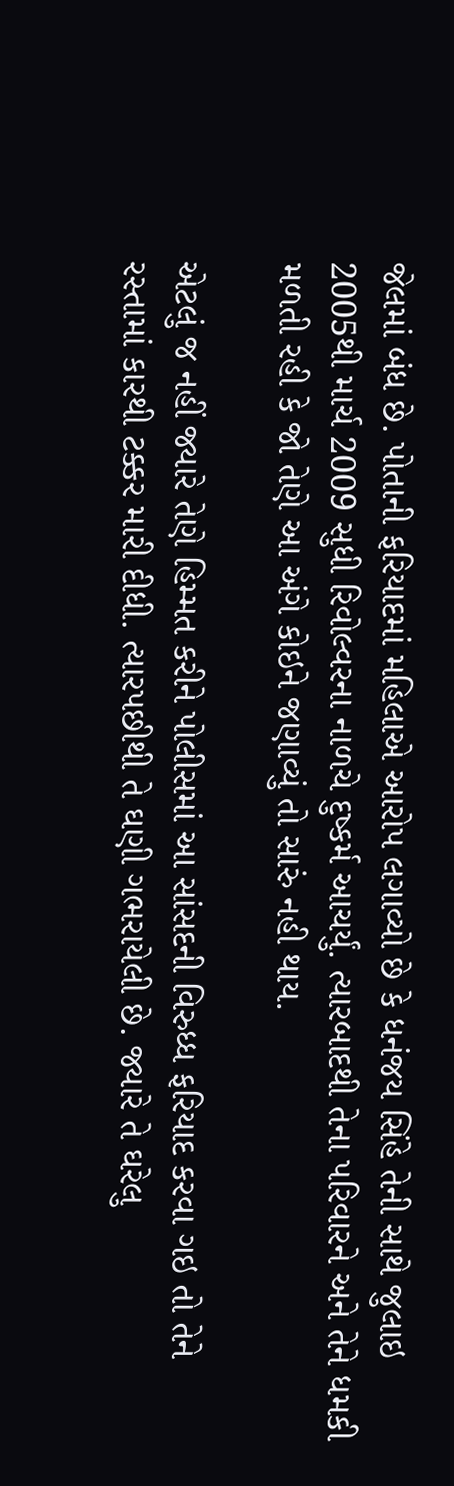જેલમાં બંધ છે. પોતાની ફરિયાદમાં મહિલાએ આરોપ લગાવ્યો છે કે ધનંજય સિંહે તેની સાથે જુલાઇ 2005થી માર્ચ 2009 સુધી રિવોલ્વરના નાળચે દુષ્કર્મ આચર્યું. ત્યારબાદથી તેના પરિવારને અને તેને ધમકી મળતી રહી કે જો તેણે આ અંગે કોઇને જણાવ્યું તો સારું નહી થાય.

એટલું જ નહીં જ્યારે તેણે હિમ્મત કરીને પોલીસમાં આ સાંસદની વિરુધ્ધ ફરિયાદ કરવા ગઇ તો તેને રસ્તામાં કારથી ટક્કર મારી દીધી. ત્યારપછીથી તે ઘણી ગભરાયેલી છે. જ્યારે તે ઘરેલુ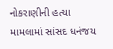નોકરાણીની હત્યા મામલામાં સાંસદ ધનંજય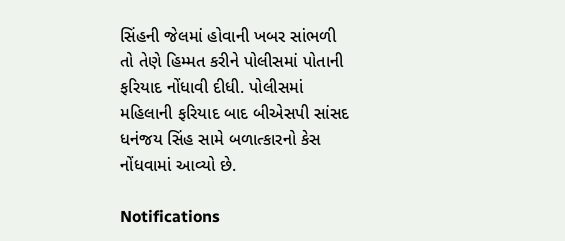સિંહની જેલમાં હોવાની ખબર સાંભળી તો તેણે હિમ્મત કરીને પોલીસમાં પોતાની ફરિયાદ નોંધાવી દીધી. પોલીસમાં મહિલાની ફરિયાદ બાદ બીએસપી સાંસદ ધનંજય સિંહ સામે બળાત્કારનો કેસ નોંધવામાં આવ્યો છે.

Notifications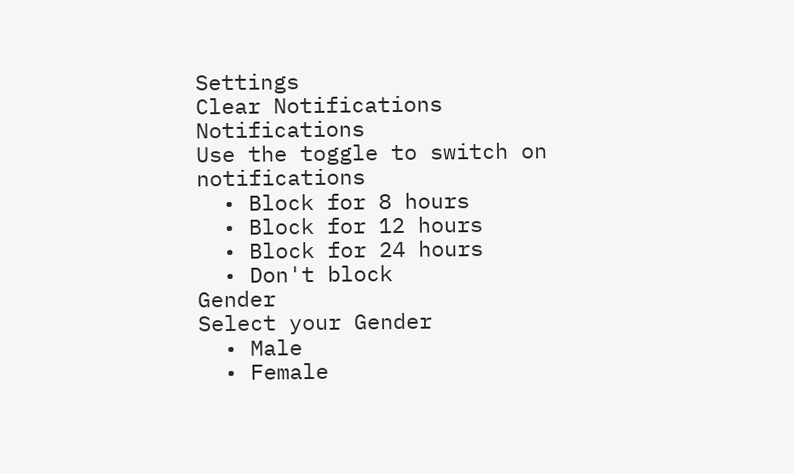Settings
Clear Notifications
Notifications
Use the toggle to switch on notifications
  • Block for 8 hours
  • Block for 12 hours
  • Block for 24 hours
  • Don't block
Gender
Select your Gender
  • Male
  • Female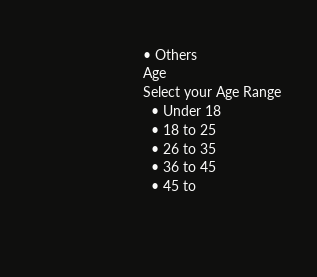• Others
Age
Select your Age Range
  • Under 18
  • 18 to 25
  • 26 to 35
  • 36 to 45
  • 45 to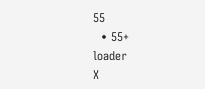55
  • 55+
loader
X